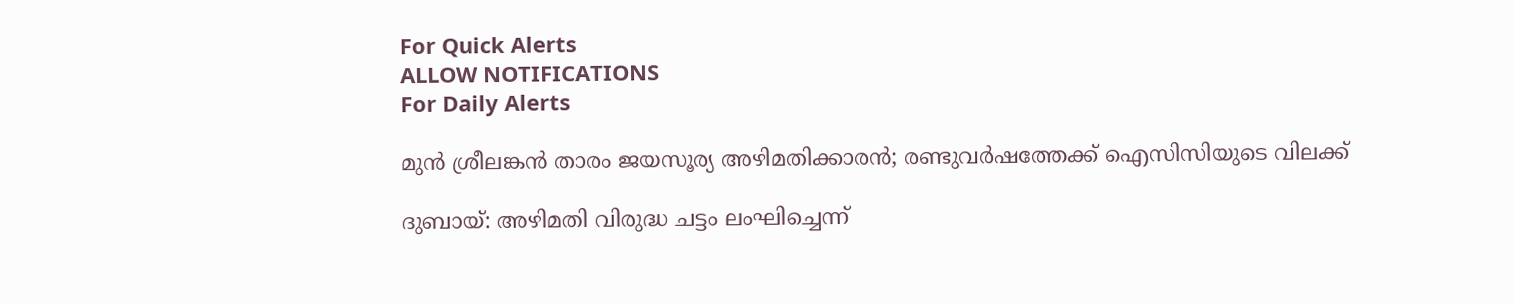For Quick Alerts
ALLOW NOTIFICATIONS
For Daily Alerts

മുന്‍ ശ്രീലങ്കന്‍ താരം ജയസൂര്യ അഴിമതിക്കാരന്‍; രണ്ടുവര്‍ഷത്തേക്ക് ഐസിസിയുടെ വിലക്ക്

ദുബായ്: അഴിമതി വിരുദ്ധ ചട്ടം ലംഘിച്ചെന്ന്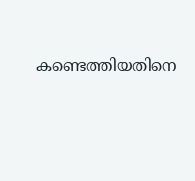കണ്ടെത്തിയതിനെ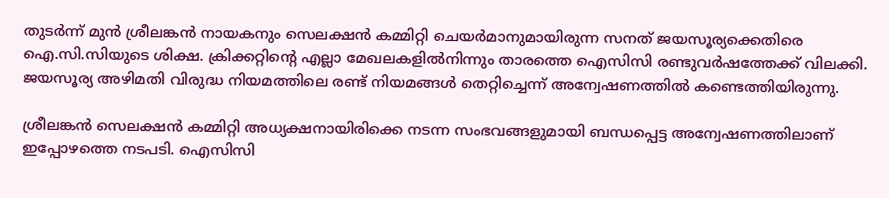തുടര്‍ന്ന് മുന്‍ ശ്രീലങ്കന്‍ നായകനും സെലക്ഷന്‍ കമ്മിറ്റി ചെയര്‍മാനുമായിരുന്ന സനത് ജയസൂര്യക്കെതിരെ ഐ.സി.സിയുടെ ശിക്ഷ. ക്രിക്കറ്റിന്റെ എല്ലാ മേഖലകളില്‍നിന്നും താരത്തെ ഐസിസി രണ്ടുവര്‍ഷത്തേക്ക് വിലക്കി. ജയസൂര്യ അഴിമതി വിരുദ്ധ നിയമത്തിലെ രണ്ട് നിയമങ്ങള്‍ തെറ്റിച്ചെന്ന് അന്വേഷണത്തില്‍ കണ്ടെത്തിയിരുന്നു.

ശ്രീലങ്കന്‍ സെലക്ഷന്‍ കമ്മിറ്റി അധ്യക്ഷനായിരിക്കെ നടന്ന സംഭവങ്ങളുമായി ബന്ധപ്പെട്ട അന്വേഷണത്തിലാണ് ഇപ്പോഴത്തെ നടപടി. ഐസിസി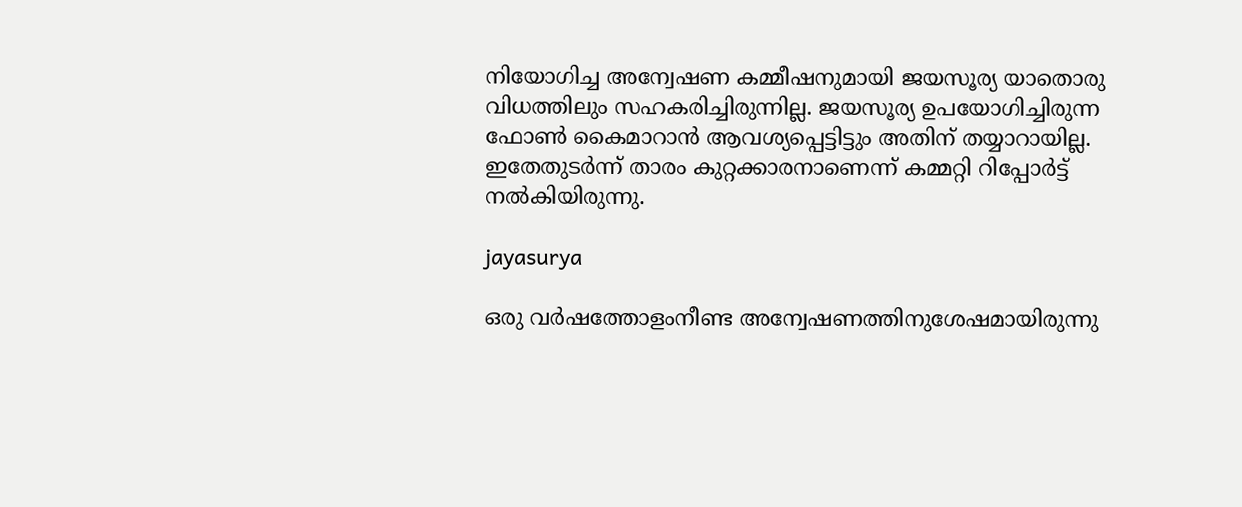നിയോഗിച്ച അന്വേഷണ കമ്മീഷനുമായി ജയസൂര്യ യാതൊരു വിധത്തിലും സഹകരിച്ചിരുന്നില്ല. ജയസൂര്യ ഉപയോഗിച്ചിരുന്ന ഫോണ്‍ കൈമാറാന്‍ ആവശ്യപ്പെട്ടിട്ടും അതിന് തയ്യാറായില്ല. ഇതേതുടര്‍ന്ന് താരം കുറ്റക്കാരനാണെന്ന് കമ്മറ്റി റിപ്പോര്‍ട്ട് നല്‍കിയിരുന്നു.

jayasurya

ഒരു വര്‍ഷത്തോളംനീണ്ട അന്വേഷണത്തിനുശേഷമായിരുന്നു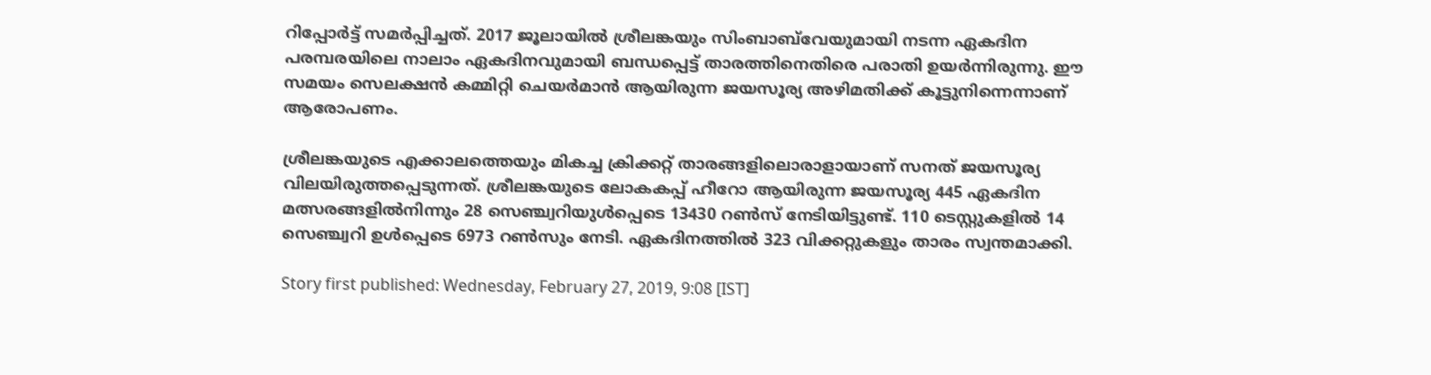റിപ്പോര്‍ട്ട് സമര്‍പ്പിച്ചത്. 2017 ജൂലായില്‍ ശ്രീലങ്കയും സിംബാബ്‌വേയുമായി നടന്ന ഏകദിന പരമ്പരയിലെ നാലാം ഏകദിനവുമായി ബന്ധപ്പെട്ട് താരത്തിനെതിരെ പരാതി ഉയര്‍ന്നിരുന്നു. ഈ സമയം സെലക്ഷന്‍ കമ്മിറ്റി ചെയര്‍മാന്‍ ആയിരുന്ന ജയസൂര്യ അഴിമതിക്ക് കൂട്ടുനിന്നെന്നാണ് ആരോപണം.

ശ്രീലങ്കയുടെ എക്കാലത്തെയും മികച്ച ക്രിക്കറ്റ് താരങ്ങളിലൊരാളായാണ് സനത് ജയസൂര്യ വിലയിരുത്തപ്പെടുന്നത്. ശ്രീലങ്കയുടെ ലോകകപ്പ് ഹീറോ ആയിരുന്ന ജയസൂര്യ 445 ഏകദിന മത്സരങ്ങളില്‍നിന്നും 28 സെഞ്ച്വറിയുള്‍പ്പെടെ 13430 റണ്‍സ് നേടിയിട്ടുണ്ട്. 110 ടെസ്റ്റുകളില്‍ 14 സെഞ്ച്വറി ഉള്‍പ്പെടെ 6973 റണ്‍സും നേടി. ഏകദിനത്തില്‍ 323 വിക്കറ്റുകളും താരം സ്വന്തമാക്കി.

Story first published: Wednesday, February 27, 2019, 9:08 [IST]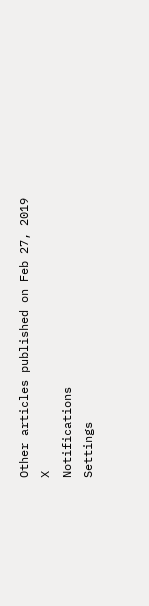Other articles published on Feb 27, 2019
X
Notifications
Settings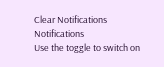Clear Notifications
Notifications
Use the toggle to switch on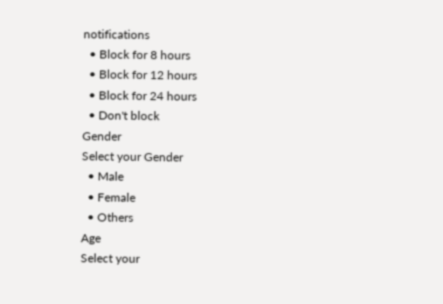notifications
  • Block for 8 hours
  • Block for 12 hours
  • Block for 24 hours
  • Don't block
Gender
Select your Gender
  • Male
  • Female
  • Others
Age
Select your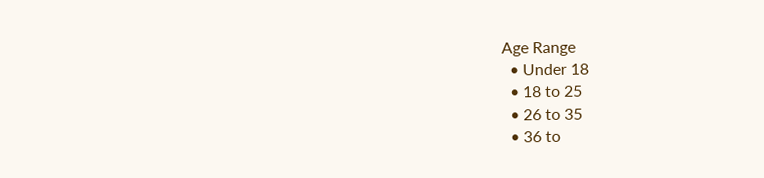Age Range
  • Under 18
  • 18 to 25
  • 26 to 35
  • 36 to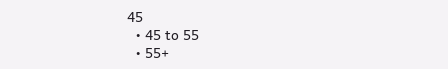45
  • 45 to 55
  • 55+